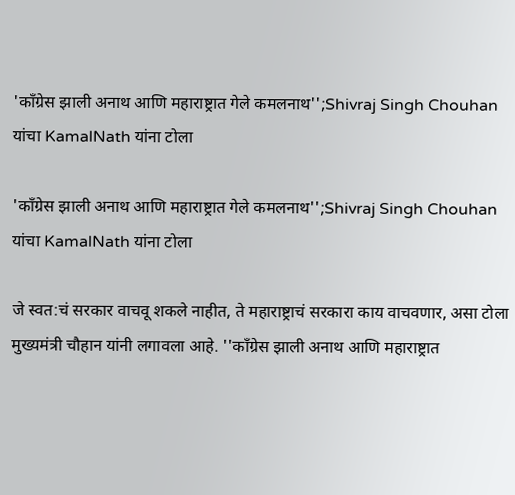'काँग्रेस झाली अनाथ आणि महाराष्ट्रात गेले कमलनाथ'';Shivraj Singh Chouhan यांचा KamalNath यांना टोला

'काँग्रेस झाली अनाथ आणि महाराष्ट्रात गेले कमलनाथ'';Shivraj Singh Chouhan यांचा KamalNath यांना टोला

जे स्वत:चं सरकार वाचवू शकले नाहीत, ते महाराष्ट्राचं सरकारा काय वाचवणार, असा टोला मुख्यमंत्री चौहान यांनी लगावला आहे. ''काँग्रेस झाली अनाथ आणि महाराष्ट्रात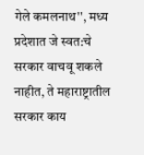गेले कमलनाथ'', मध्य प्रदेशात जे स्वत:चे सरकार वाचवू शकले नाहीत, ते महाराष्ट्रातील सरकार काय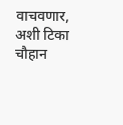वाचवणार, अशी टिका चौहान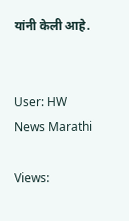यांनी केली आहे.


User: HW News Marathi

Views: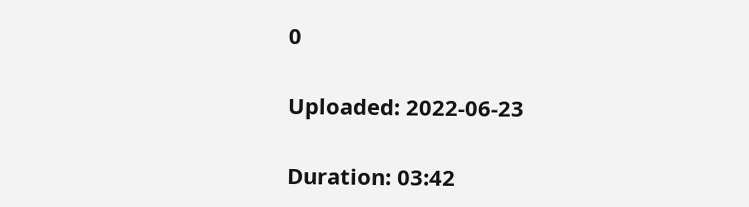0

Uploaded: 2022-06-23

Duration: 03:42